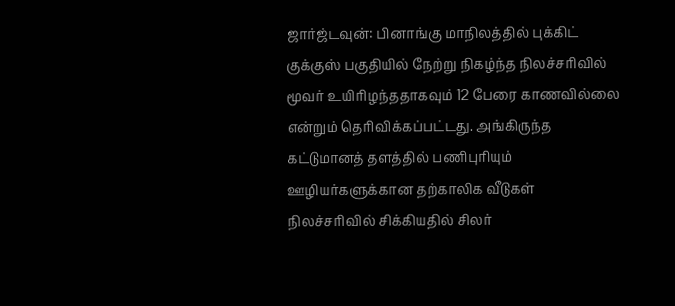ஜார்ஜ்டவுன்: பினாங்கு மாநிலத்தில் புக்கிட் குக்குஸ் பகுதியில் நேற்று நிகழ்ந்த நிலச்சரிவில் மூவர் உயிரிழந்ததாகவும் 12 பேரை காணவில்லை என்றும் தெரிவிக்கப்பட்டது. அங்கிருந்த கட்டுமானத் தளத்தில் பணிபுரியும் ஊழியர்களுக்கான தற்காலிக வீடுகள் நிலச்சரிவில் சிக்கியதில் சிலர்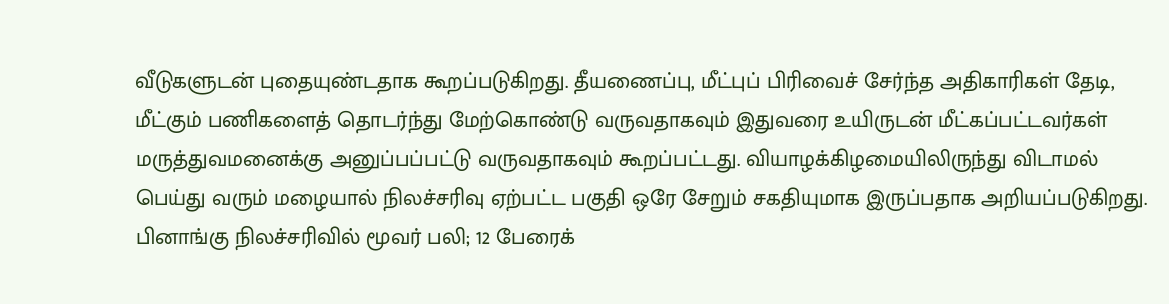வீடுகளுடன் புதையுண்டதாக கூறப்படுகிறது. தீயணைப்பு, மீட்புப் பிரிவைச் சேர்ந்த அதிகாரிகள் தேடி, மீட்கும் பணிகளைத் தொடர்ந்து மேற்கொண்டு வருவதாகவும் இதுவரை உயிருடன் மீட்கப்பட்டவர்கள் மருத்துவமனைக்கு அனுப்பப்பட்டு வருவதாகவும் கூறப்பட்டது. வியாழக்கிழமையிலிருந்து விடாமல் பெய்து வரும் மழையால் நிலச்சரிவு ஏற்பட்ட பகுதி ஒரே சேறும் சகதியுமாக இருப்பதாக அறியப்படுகிறது.
பினாங்கு நிலச்சரிவில் மூவர் பலி; 12 பேரைக்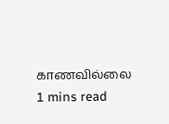காணவில்லை
1 mins read